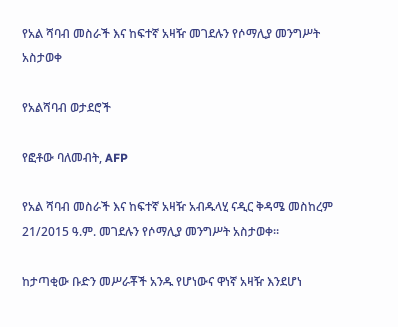የአል ሻባብ መስራች እና ከፍተኛ አዛዥ መገደሉን የሶማሊያ መንግሥት አስታወቀ

የአልሻባብ ወታደሮች

የፎቶው ባለመብት, AFP

የአል ሻባብ መስራች እና ከፍተኛ አዛዥ አብዱላሂ ናዲር ቅዳሜ መስከረም 21/2015 ዓ.ም. መገደሉን የሶማሊያ መንግሥት አስታወቀ።

ከታጣቂው ቡድን መሥራቾች አንዱ የሆነውና ዋነኛ አዛዥ እንደሆነ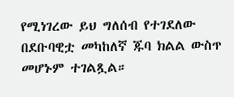የሚነገረው ይህ ግለሰብ የተገደለው በደቡባዊቷ መካከለኛ ጁባ ክልል ውስጥ መሆኑም ተገልጿል።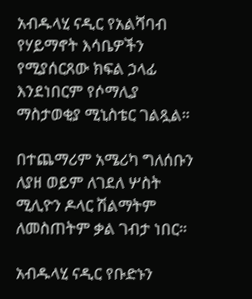አብዱላሂ ናዲር የአልሻባብ የሃይማኖት እሳቤዎችን የሚያሰርጸው ክፍል ኃላፊ እንደነበርም የሶማሊያ ማስታወቂያ ሚኒስቴር ገልጿል።

በተጨማሪም አሜሪካ ግለሰቡን ለያዘ ወይም ለገደለ ሦስት ሚሊዮን ዶላር ሽልማትም ለመስጠትም ቃል ገብታ ነበር።

አብዱላሂ ናዲር የቡድኑን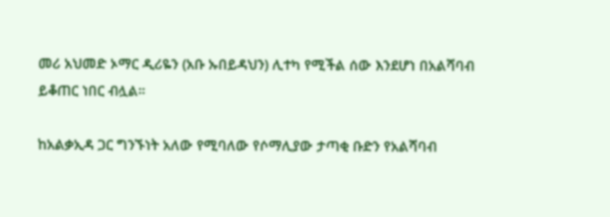መሪ አህመድ ኦማር ዲሪዬን (አቡ ኡበይዳህን) ሊተካ የሚችል ሰው እንደሆነ በአልሻባብ ይቆጠር ነበር ብሏል።

ከአልቃኢዳ ጋር ግንኙነት አለው የሚባለው የሶማሊያው ታጣቂ ቡድን የአልሻባብ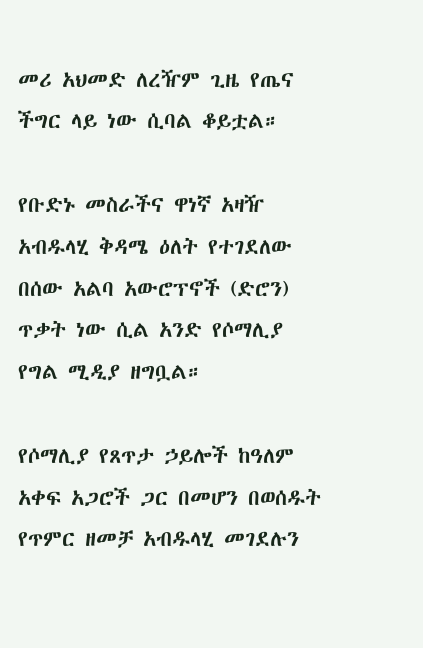መሪ አህመድ ለረዥም ጊዜ የጤና ችግር ላይ ነው ሲባል ቆይቷል።

የቡድኑ መስራችና ዋነኛ አዛዥ አብዱላሂ ቅዳሜ ዕለት የተገደለው በሰው አልባ አውሮፕኖች (ድሮን) ጥቃት ነው ሲል አንድ የሶማሊያ የግል ሚዲያ ዘግቧል።

የሶማሊያ የጸጥታ ኃይሎች ከዓለም አቀፍ አጋሮች ጋር በመሆን በወሰዱት የጥምር ዘመቻ አብዱላሂ መገደሉን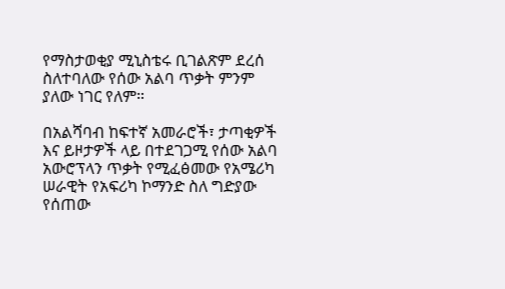የማስታወቂያ ሚኒስቴሩ ቢገልጽም ደረሰ ስለተባለው የሰው አልባ ጥቃት ምንም ያለው ነገር የለም።

በአልሻባብ ከፍተኛ አመራሮች፣ ታጣቂዎች እና ይዞታዎች ላይ በተደገጋሚ የሰው አልባ አውሮፕላን ጥቃት የሚፈፅመው የአሜሪካ ሠራዊት የአፍሪካ ኮማንድ ስለ ግድያው የሰጠው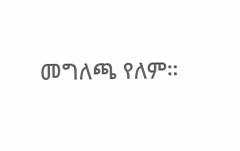መግለጫ የለም።